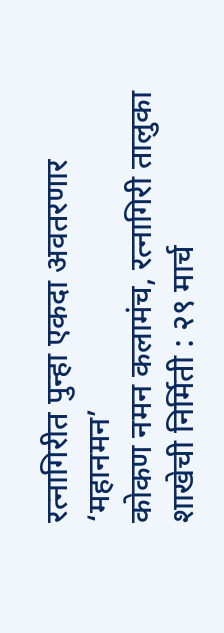रत्नागिरीत पुन्हा एकदा अवतरणार ‘महानमन’
कोकण नमन कलामंच, रत्नागिरी तालुका शाखेची निर्मिती : २९ मार्च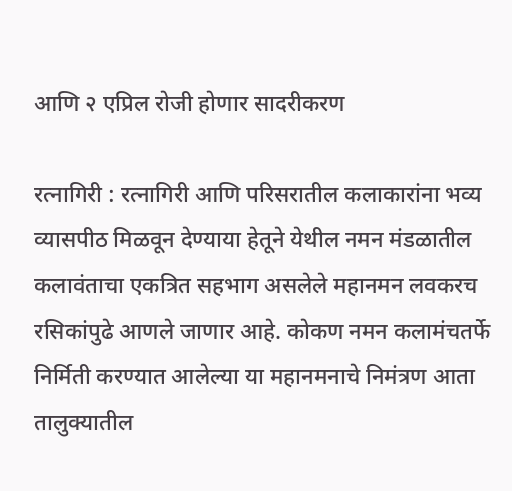आणि २ एप्रिल रोजी होणार सादरीकरण

रत्नागिरी : रत्नागिरी आणि परिसरातील कलाकारांना भव्य व्यासपीठ मिळवून देण्याया हेतूने येथील नमन मंडळातील कलावंताचा एकत्रित सहभाग असलेले महानमन लवकरच रसिकांपुढे आणले जाणार आहे. कोकण नमन कलामंचतर्फे निर्मिती करण्यात आलेल्या या महानमनाचे निमंत्रण आता तालुक्यातील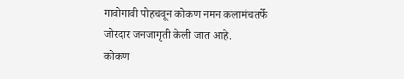गावोगावी पोहचवून कोकण नमन कलामंचतर्फे जोरदार जनजागृती केली जात आहे.
कोकण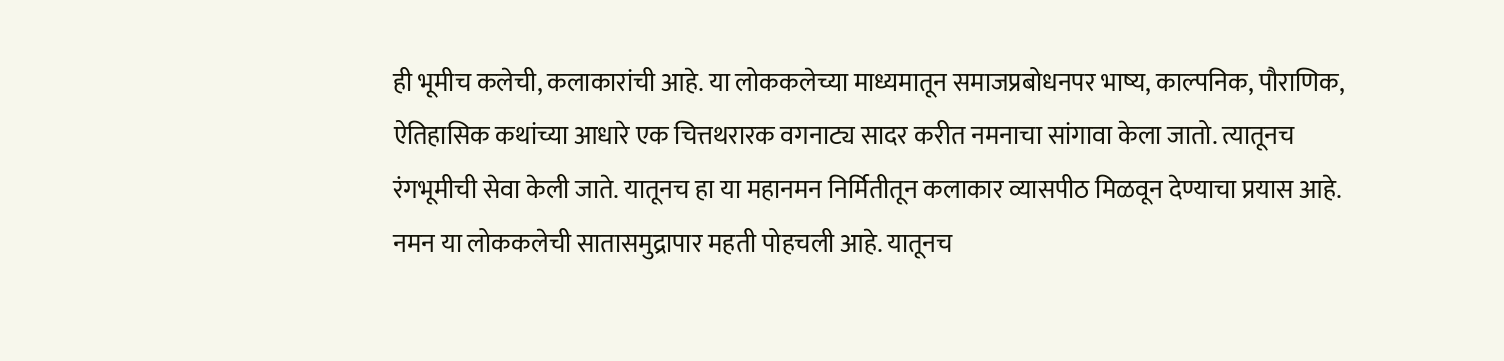ही भूमीच कलेची, कलाकारांची आहे. या लोककलेच्या माध्यमातून समाजप्रबोधनपर भाष्य, काल्पनिक, पौराणिक, ऐतिहासिक कथांच्या आधारे एक चित्तथरारक वगनाट्य सादर करीत नमनाचा सांगावा केला जातो. त्यातूनच रंगभूमीची सेवा केली जाते. यातूनच हा या महानमन निर्मितीतून कलाकार व्यासपीठ मिळवून देण्याचा प्रयास आहे. नमन या लोककलेची सातासमुद्रापार महती पोहचली आहे. यातूनच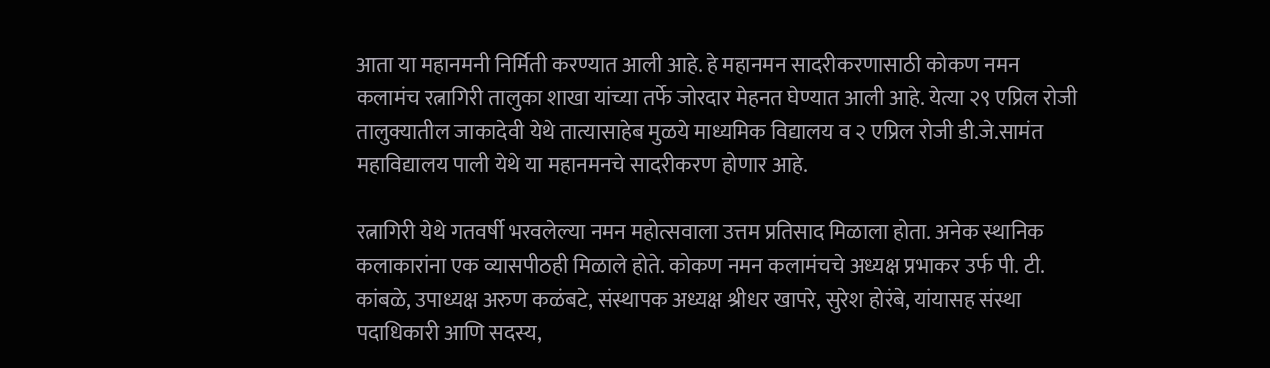आता या महानमनी निर्मिती करण्यात आली आहे. हे महानमन सादरीकरणासाठी कोकण नमन कलामंच रत्नागिरी तालुका शाखा यांच्या तर्फे जोरदार मेहनत घेण्यात आली आहे. येत्या २९ एप्रिल रोजी तालुक्यातील जाकादेवी येथे तात्यासाहेब मुळये माध्यमिक विद्यालय व २ एप्रिल रोजी डी.जे.सामंत महाविद्यालय पाली येथे या महानमनचे सादरीकरण होणार आहे.

रत्नागिरी येथे गतवर्षी भरवलेल्या नमन महोत्सवाला उत्तम प्रतिसाद मिळाला होता. अनेक स्थानिक कलाकारांना एक व्यासपीठही मिळाले होते. कोकण नमन कलामंचचे अध्यक्ष प्रभाकर उर्फ पी. टी. कांबळे, उपाध्यक्ष अरुण कळंबटे, संस्थापक अध्यक्ष श्रीधर खापरे, सुरेश होरंबे, यांयासह संस्था पदाधिकारी आणि सदस्य,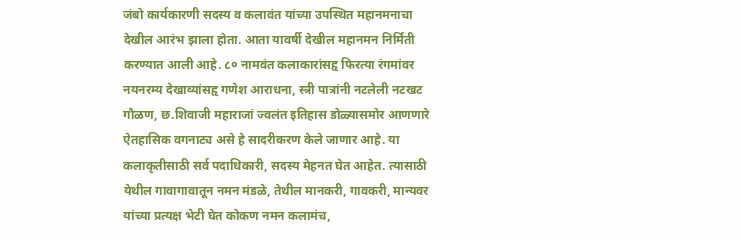जंबो कार्यकारणी सदस्य व कलावंत यांच्या उपस्थित महानमनाचा देखील आरंभ झाला होता. आता यावर्षी देखील महानमन निर्मिती करण्यात आली आहे. ८० नामवंत कलाकारांसहृ फिरत्या रंगमांवर नयनरम्य देखाव्यांसहृ गणेश आराधना, स्त्री पात्रांनी नटलेली नटखट गौळण, छ.शिवाजी महाराजां ज्वलंत इतिहास डोळ्यासमोर आणणारे ऐतहासिक वगनाट्य असे हे सादरीकरण केले जाणार आहे. या कलाकृतीसाठी सर्व पदाधिकारी, सदस्य मेहनत घेत आहेत. त्यासाठी येथील गावागावातून नमन मंडळे, तेथील मानकरी, गावकरी, मान्यवर यांच्या प्रत्यक्ष भेटी घेत कोकण नमन कलामंच,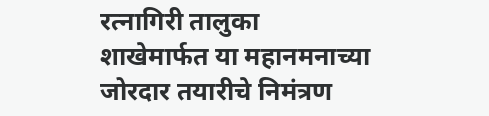रत्नागिरी तालुका शाखेमार्फत या महानमनाच्या जोरदार तयारीचे निमंत्रण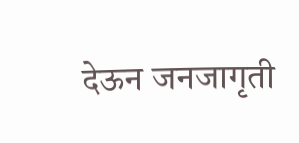देऊन जनजागृती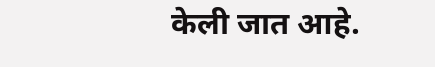केली जात आहे.